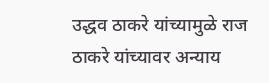उद्धव ठाकरे यांच्यामुळे राज ठाकरे यांच्यावर अन्याय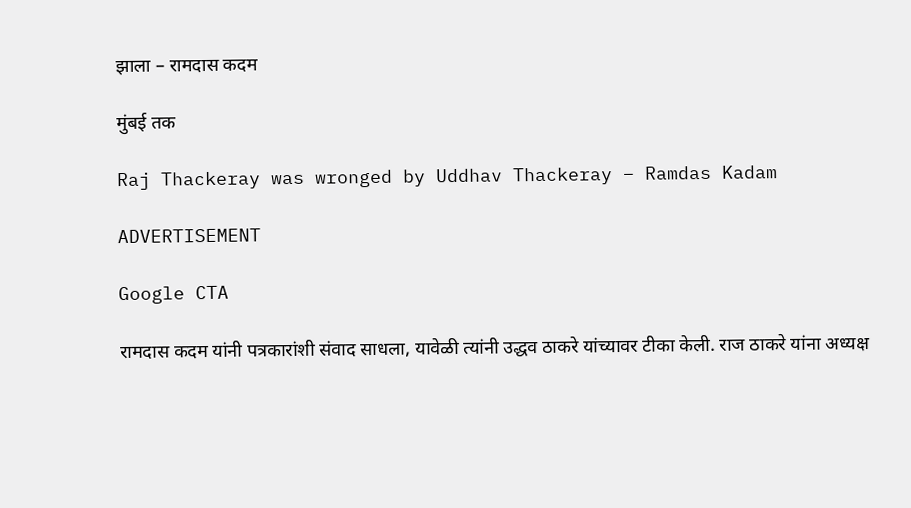झाला – रामदास कदम

मुंबई तक

Raj Thackeray was wronged by Uddhav Thackeray – Ramdas Kadam

ADVERTISEMENT

Google CTA

रामदास कदम यांनी पत्रकारांशी संवाद साधला, यावेळी त्यांनी उद्धव ठाकरे यांच्यावर टीका केली. राज ठाकरे यांना अध्यक्ष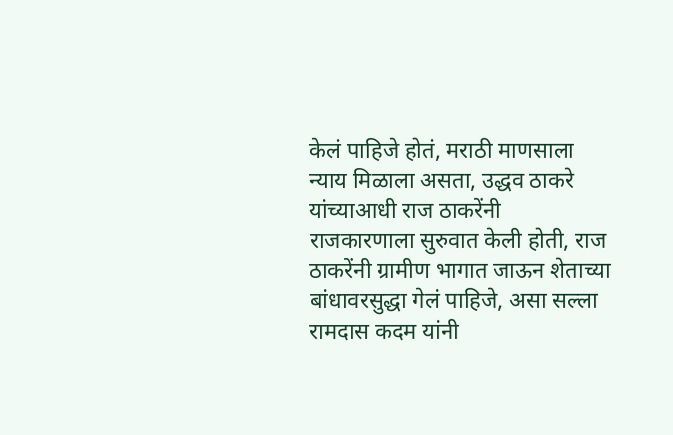केलं पाहिजे होतं, मराठी माणसाला न्याय मिळाला असता, उद्धव ठाकरे यांच्याआधी राज ठाकरेंनी राजकारणाला सुरुवात केली होती, राज ठाकरेंनी ग्रामीण भागात जाऊन शेताच्या बांधावरसुद्धा गेलं पाहिजे, असा सल्ला रामदास कदम यांनी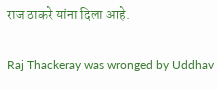राज ठाकरे यांना दिला आहे.

Raj Thackeray was wronged by Uddhav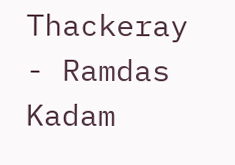Thackeray - Ramdas Kadam